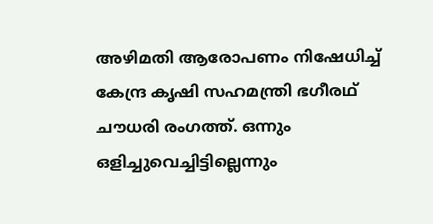അഴിമതി ആരോപണം നിഷേധിച്ച് കേന്ദ്ര കൃഷി സഹമന്ത്രി ഭഗീരഥ് ചൗധരി രംഗത്ത്. ഒന്നും ഒളിച്ചുവെച്ചിട്ടില്ലെന്നും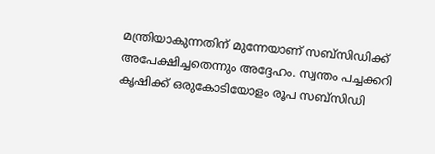മന്ത്രിയാകുന്നതിന് മുന്നേയാണ് സബ്സിഡിക്ക് അപേക്ഷിച്ചതെന്നും അദ്ദേഹം. സ്വന്തം പച്ചക്കറി കൃഷിക്ക് ഒരുകോടിയോളം രൂപ സബ്സിഡി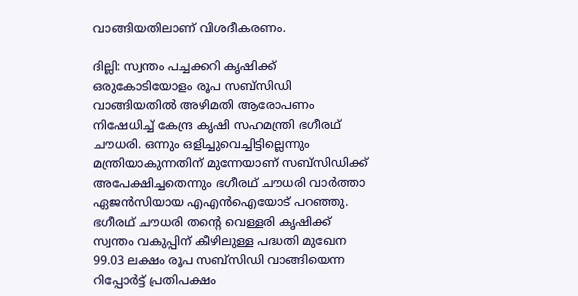വാങ്ങിയതിലാണ് വിശദീകരണം.

ദില്ലി: സ്വന്തം പച്ചക്കറി കൃഷിക്ക് ഒരുകോടിയോളം രൂപ സബ്സിഡി വാങ്ങിയതിൽ അഴിമതി ആരോപണം നിഷേധിച്ച് കേന്ദ്ര കൃഷി സഹമന്ത്രി ഭഗീരഥ് ചൗധരി. ഒന്നും ഒളിച്ചുവെച്ചിട്ടില്ലെന്നും മന്ത്രിയാകുന്നതിന് മുന്നേയാണ് സബ്സിഡിക്ക് അപേക്ഷിച്ചതെന്നും ഭഗീരഥ് ചൗധരി വാ‍‍ർത്താ ഏജൻസിയായ എഎൻഐയോട് പറഞ്ഞു. ഭഗീരഥ് ചൗധരി തൻ്റെ വെള്ളരി കൃഷിക്ക് സ്വന്തം വകുപ്പിന് കീഴിലുള്ള പദ്ധതി മുഖേന 99.03 ലക്ഷം രൂപ സബ്സിഡി വാങ്ങിയെന്ന റിപ്പോ‍ർട്ട് പ്രതിപക്ഷം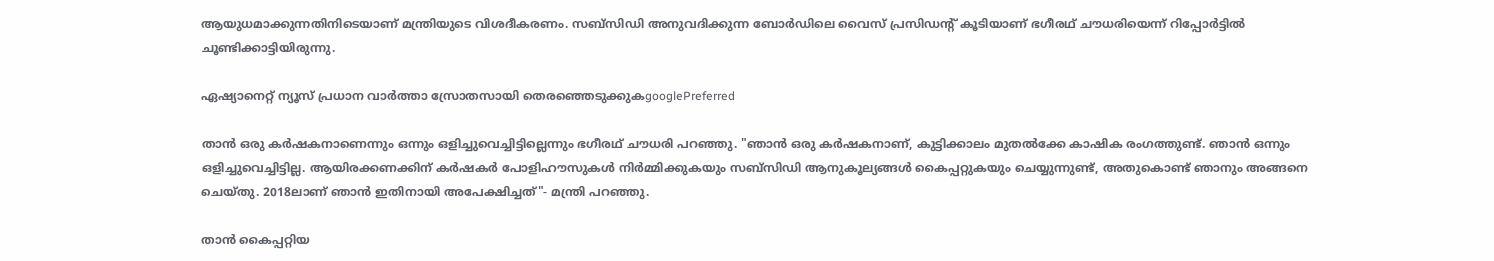ആയുധമാക്കുന്നതിനിടെയാണ് മന്ത്രിയുടെ വിശദീകരണം. സബ്സിഡി അനുവദിക്കുന്ന ബോർഡിലെ വൈസ് പ്രസിഡന്റ് കൂടിയാണ് ഭഗീരഥ് ചൗധരിയെന്ന് റിപ്പോ‍ർട്ടിൽ ചൂണ്ടിക്കാട്ടിയിരുന്നു.

ഏഷ്യാനെറ്റ് ന്യൂസ് പ്രധാന വാർത്താ സ്രോതസായി തെരഞ്ഞെടുക്കുകgooglePreferred

താൻ ഒരു ക‍ർഷകനാണെന്നും ഒന്നും ഒളിച്ചുവെച്ചിട്ടില്ലെന്നും ഭഗീരഥ് ചൗധരി പറഞ്ഞു. "ഞാൻ ഒരു കർഷകനാണ്, കുട്ടിക്കാലം മുതൽക്കേ കാ‍‍ഷിക രംഗത്തുണ്ട്. ഞാൻ ഒന്നും ഒളിച്ചുവെച്ചിട്ടില്ല. ആയിരക്കണക്കിന് കർഷകർ പോളിഹൗസുകൾ നിർമ്മിക്കുകയും സബ്‌സിഡി ആനുകൂല്യങ്ങൾ കൈപ്പറ്റുകയും ചെയ്യുന്നുണ്ട്, അതുകൊണ്ട് ഞാനും അങ്ങനെ ചെയ്തു. 2018ലാണ് ഞാൻ ഇതിനായി അപേക്ഷിച്ചത്"- മന്ത്രി പറഞ്ഞു.

താൻ കൈപ്പറ്റിയ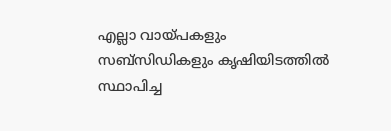എല്ലാ വായ്പകളും സബ്‌സിഡികളും കൃഷിയിടത്തിൽ സ്ഥാപിച്ച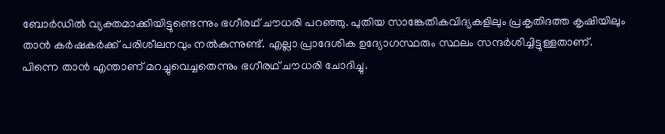ബോർ‌ഡിൽ വ്യക്തമാക്കിയിട്ടുണ്ടെന്നും ഭഗീരഥ് ചൗധരി പറഞ്ഞു. പുതിയ സാങ്കേതികവിദ്യകളിലും പ്രകൃതിദത്ത കൃഷിയിലും താൻ കർഷകർക്ക് പരിശീലനവും നൽകുന്നുണ്ട്. എല്ലാ പ്രാദേശിക ഉദ്യോഗസ്ഥരും സ്ഥലം സന്ദർശിച്ചിട്ടുള്ളതാണ്. പിന്നെ താൻ എന്താണ് മറച്ചുവെച്ചതെന്നും ഭഗീരഥ് ചൗധരി ചോദിച്ചു.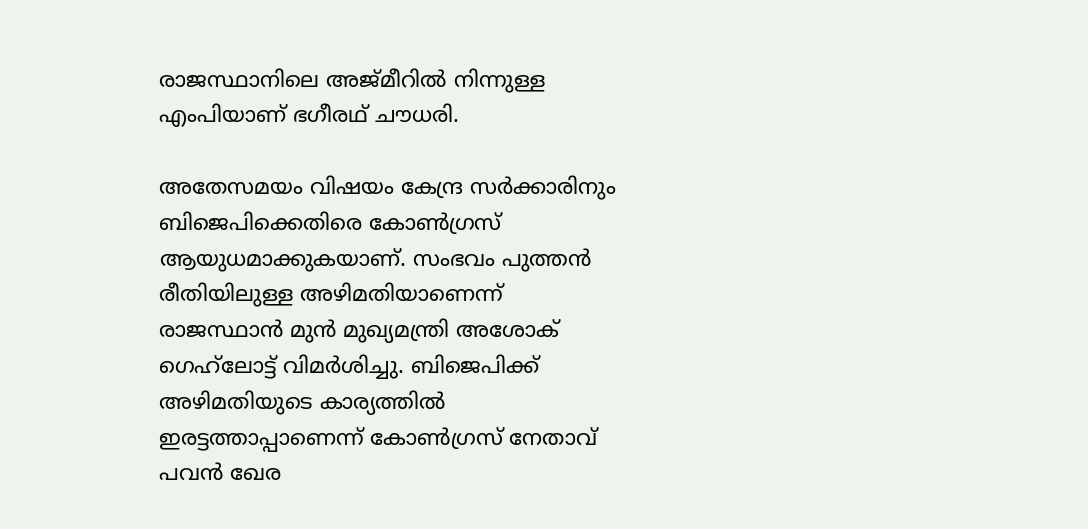രാജസ്ഥാനിലെ അജ്മീറിൽ നിന്നുള്ള എംപിയാണ് ഭഗീരഥ് ചൗധരി.

അതേസമയം വിഷയം കേന്ദ്ര സർക്കാരിനും ബിജെപിക്കെതിരെ കോൺഗ്രസ് ആയുധമാക്കുകയാണ്. സംഭവം പുത്തൻ രീതിയിലുള്ള അഴിമതിയാണെന്ന് രാജസ്ഥാൻ മുൻ മുഖ്യമന്ത്രി അശോക് ഗെഹ്‍ലോട്ട് വിമർ‌ശിച്ചു. ബിജെപിക്ക് അഴിമതിയുടെ കാര്യത്തിൽ ഇരട്ടത്താപ്പാണെന്ന് കോൺഗ്രസ് നേതാവ് പവൻ ഖേര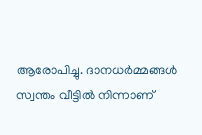ആരോപിച്ചു. ദാനധർമ്മങ്ങൾ സ്വന്തം വീട്ടിൽ നിന്നാണ്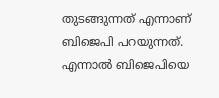തുടങ്ങുന്നത് എന്നാണ് ബിജെപി പറയുന്നത്. എന്നാൽ ബിജെപിയെ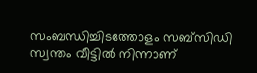സംബന്ധിച്ചിടത്തോളം സബ്‌സിഡി സ്വന്തം വീട്ടിൽ നിന്നാണ്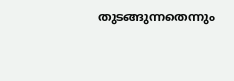തുടങ്ങുന്നതെന്നും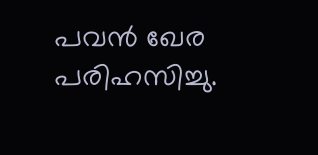പവൻ ഖേര പരിഹസിച്ചു.